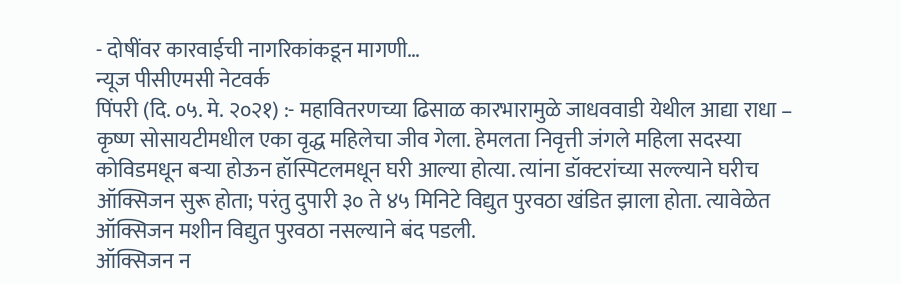- दोषींवर कारवाईची नागरिकांकडून मागणी…
न्यूज पीसीएमसी नेटवर्क
पिंपरी (दि. ०५. मे. २०२१) :- महावितरणच्या ढिसाळ कारभारामुळे जाधववाडी येथील आद्या राधा – कृष्ण सोसायटीमधील एका वृद्ध महिलेचा जीव गेला. हेमलता निवृत्ती जंगले महिला सदस्या कोविडमधून बऱ्या होऊन हॉस्पिटलमधून घरी आल्या होत्या. त्यांना डॉक्टरांच्या सल्ल्याने घरीच ऑक्सिजन सुरू होता; परंतु दुपारी ३० ते ४५ मिनिटे विद्युत पुरवठा खंडित झाला होता. त्यावेळेत ऑक्सिजन मशीन विद्युत पुरवठा नसल्याने बंद पडली.
ऑक्सिजन न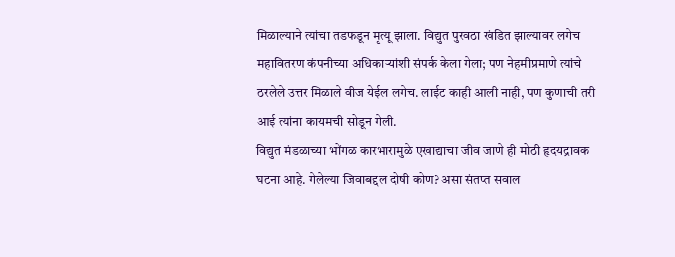मिळाल्याने त्यांचा तडफडून मृत्यू झाला. विद्युत पुरवठा खंडित झाल्यावर लगेच महावितरण कंपनीच्या अधिकाऱ्यांशी संपर्क केला गेला; पण नेहमीप्रमाणे त्यांचे ठरलेले उत्तर मिळाले वीज येईल लगेच. लाईट काही आली नाही, पण कुणाची तरी आई त्यांना कायमची सोडून गेली.
विद्युत मंडळाच्या भोंगळ कारभारामुळे एखाद्याचा जीव जाणे ही मोठी हृदयद्रावक घटना आहे. गेलेल्या जिवाबद्दल दोषी कोण? असा संतप्त सवाल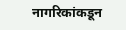नागरिकांकडून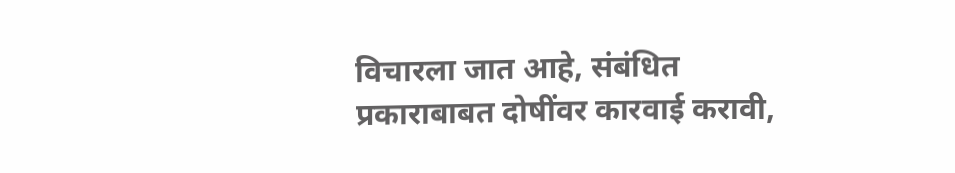विचारला जात आहे, संबंधित प्रकाराबाबत दोषींवर कारवाई करावी,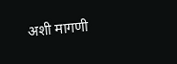अशी मागणी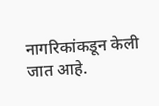नागरिकांकडून केली जात आहे.